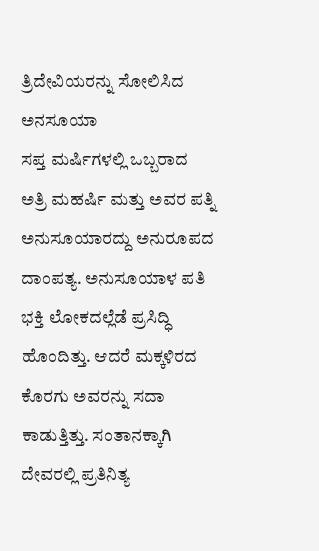ತ್ರಿದೇವಿಯರನ್ನು ಸೋಲಿಸಿದ ಅನಸೂಯಾ
ಸಪ್ತ ಮರ್ಷಿಗಳಲ್ಲಿ ಒಬ್ಬರಾದ ಅತ್ರಿ ಮಹರ್ಷಿ ಮತ್ತು ಅವರ ಪತ್ನಿ ಅನುಸೂಯಾರದ್ದು ಅನುರೂಪದ ದಾಂಪತ್ಯ. ಅನುಸೂಯಾಳ ಪತಿ ಭಕ್ತಿ ಲೋಕದಲ್ಲೆಡೆ ಪ್ರಸಿದ್ಧಿ ಹೊಂದಿತ್ತು. ಆದರೆ ಮಕ್ಕಳಿರದ ಕೊರಗು ಅವರನ್ನು ಸದಾ ಕಾಡುತ್ತಿತ್ತು. ಸಂತಾನಕ್ಕಾಗಿ ದೇವರಲ್ಲಿ ಪ್ರತಿನಿತ್ಯ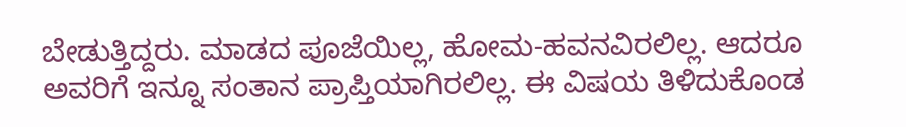ಬೇಡುತ್ತಿದ್ದರು. ಮಾಡದ ಪೂಜೆಯಿಲ್ಲ, ಹೋಮ-ಹವನವಿರಲಿಲ್ಲ. ಆದರೂ ಅವರಿಗೆ ಇನ್ನೂ ಸಂತಾನ ಪ್ರಾಪ್ತಿಯಾಗಿರಲಿಲ್ಲ. ಈ ವಿಷಯ ತಿಳಿದುಕೊಂಡ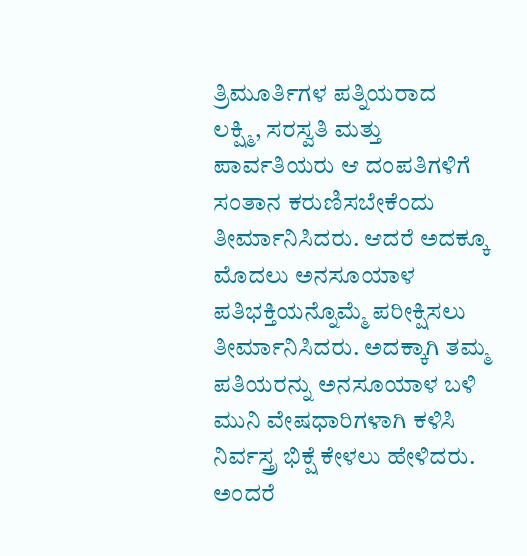ತ್ರಿಮೂರ್ತಿಗಳ ಪತ್ನಿಯರಾದ ಲಕ್ಷ್ಮಿ, ಸರಸ್ವತಿ ಮತ್ತು ಪಾರ್ವತಿಯರು ಆ ದಂಪತಿಗಳಿಗೆ ಸಂತಾನ ಕರುಣಿಸಬೇಕೆಂದು ತೀರ್ಮಾನಿಸಿದರು. ಆದರೆ ಅದಕ್ಕೂ ಮೊದಲು ಅನಸೂಯಾಳ ಪತಿಭಕ್ತಿಯನ್ನೊಮ್ಮೆ ಪರೀಕ್ಷಿಸಲು ತೀರ್ಮಾನಿಸಿದರು. ಅದಕ್ಕಾಗಿ ತಮ್ಮ ಪತಿಯರನ್ನು ಅನಸೂಯಾಳ ಬಳಿ ಮುನಿ ವೇಷಧಾರಿಗಳಾಗಿ ಕಳಿಸಿ ನಿರ್ವಸ್ತ್ರ ಭಿಕ್ಷೆ ಕೇಳಲು ಹೇಳಿದರು. ಅಂದರೆ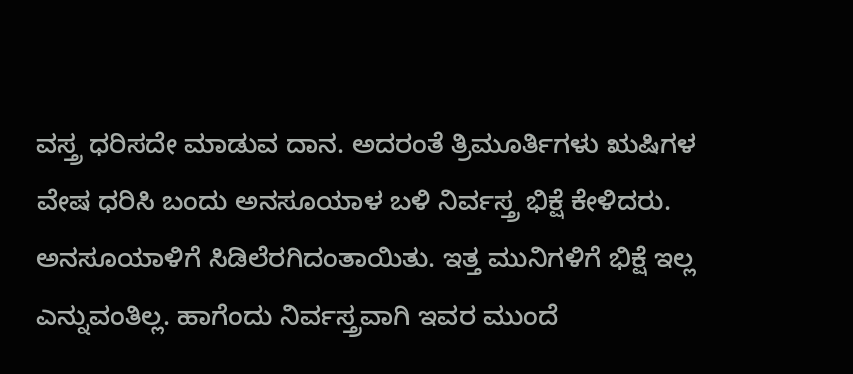ವಸ್ತ್ರ ಧರಿಸದೇ ಮಾಡುವ ದಾನ. ಅದರಂತೆ ತ್ರಿಮೂರ್ತಿಗಳು ಋಷಿಗಳ ವೇಷ ಧರಿಸಿ ಬಂದು ಅನಸೂಯಾಳ ಬಳಿ ನಿರ್ವಸ್ತ್ರ ಭಿಕ್ಷೆ ಕೇಳಿದರು. ಅನಸೂಯಾಳಿಗೆ ಸಿಡಿಲೆರಗಿದಂತಾಯಿತು. ಇತ್ತ ಮುನಿಗಳಿಗೆ ಭಿಕ್ಷೆ ಇಲ್ಲ ಎನ್ನುವಂತಿಲ್ಲ. ಹಾಗೆಂದು ನಿರ್ವಸ್ತ್ರವಾಗಿ ಇವರ ಮುಂದೆ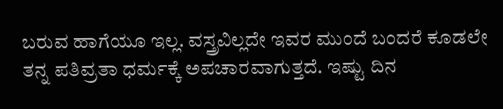ಬರುವ ಹಾಗೆಯೂ ಇಲ್ಲ. ವಸ್ತ್ರವಿಲ್ಲದೇ ಇವರ ಮುಂದೆ ಬಂದರೆ ಕೂಡಲೇ ತನ್ನ ಪತಿವ್ರತಾ ಧರ್ಮಕ್ಕೆ ಅಪಚಾರವಾಗುತ್ತದೆ. ಇಷ್ಟು ದಿನ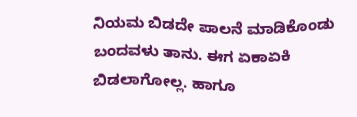ನಿಯಮ ಬಿಡದೇ ಪಾಲನೆ ಮಾಡಿಕೊಂಡು ಬಂದವಳು ತಾನು. ಈಗ ಏಕಾಏಕಿ ಬಿಡಲಾಗೋಲ್ಲ. ಹಾಗೂ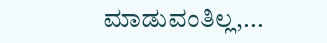ಮಾಡುವಂತಿಲ್ಲ,...